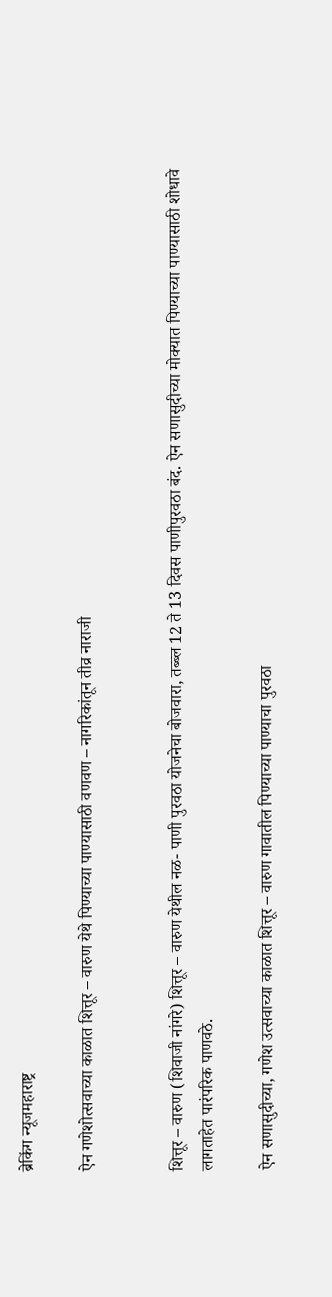ब्रेकिंग न्यूजमहाराष्ट्र

ऐन गणेशोत्सवाच्या काळात शित्तूर – वारुण येथे पिण्याच्या पाण्यासाठी वणवण – नागरिकांतून तीव्र नाराजी


शित्तूर – वारुण (शिवाजी नांगरे) शित्तूर – वारुण येथील नळ- पाणी पुरवठा योजनेचा बोजवारा, तब्ब्ल 12 ते 13 दिवस पाणीपुरवठा बंद. ऐन सणासुदीच्या मोक्यात पिण्याच्या पाण्यासाठी शोधावे लागताहेत पारंपरिक पाणवठे.

ऐन सणासुदीच्या, गणेश उत्सवाच्या काळात शित्तूर – वारुण गावातील पिण्याच्या पाण्याचा पुरवठा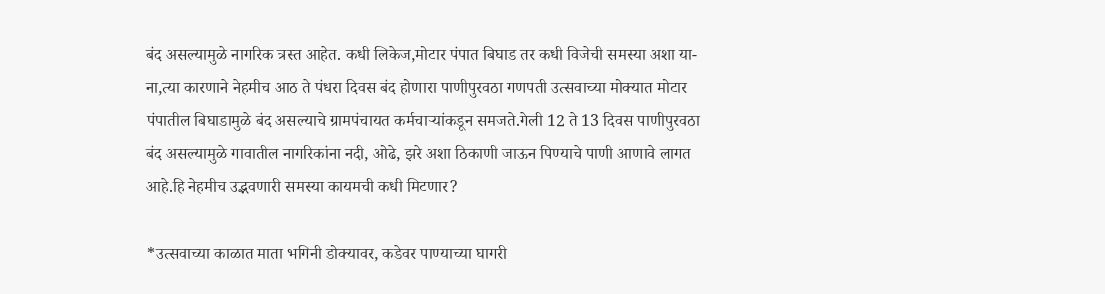बंद असल्यामुळे नागरिक त्रस्त आहेत. कधी लिकेज,मोटार पंपात बिघाड तर कधी विजेची समस्या अशा या- ना,त्या कारणाने नेहमीच आठ ते पंधरा दिवस बंद होणारा पाणीपुरवठा गणपती उत्सवाच्या मोक्यात मोटार पंपातील बिघाडामुळे बंद असल्याचे ग्रामपंचायत कर्मचाऱ्यांकडून समजते.गेली 12 ते 13 दिवस पाणीपुरवठा बंद असल्यामुळे गावातील नागरिकांना नदी, ओढे, झरे अशा ठिकाणी जाऊन पिण्याचे पाणी आणावे लागत आहे.हि नेहमीच उद्भवणारी समस्या कायमची कधी मिटणार?

*उत्सवाच्या काळात माता भगिनी डोक्यावर, कडेवर पाण्याच्या घागरी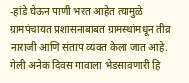-हांडे घेऊन पाणी भरत आहेत त्यामुळे ग्रामपंचायत प्रशासनाबाबत ग्रामस्थांमधून तीव्र नाराजी आणि संताप व्यक्त केला जात आहे. गेली अनेक दिवस गावाला भेडसावणारी हि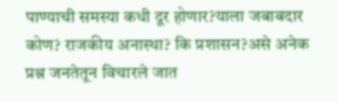पाण्याची समस्या कधी दूर होणार?याला जबाबदार कोण? राजकीय अनास्था? कि प्रशासन?असे अनेक प्रश्न जनतेतून विचारले जात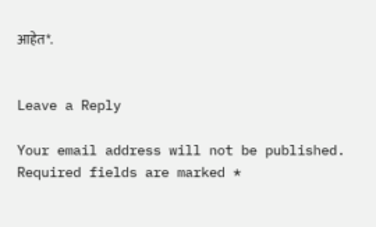आहेत*.


Leave a Reply

Your email address will not be published. Required fields are marked *